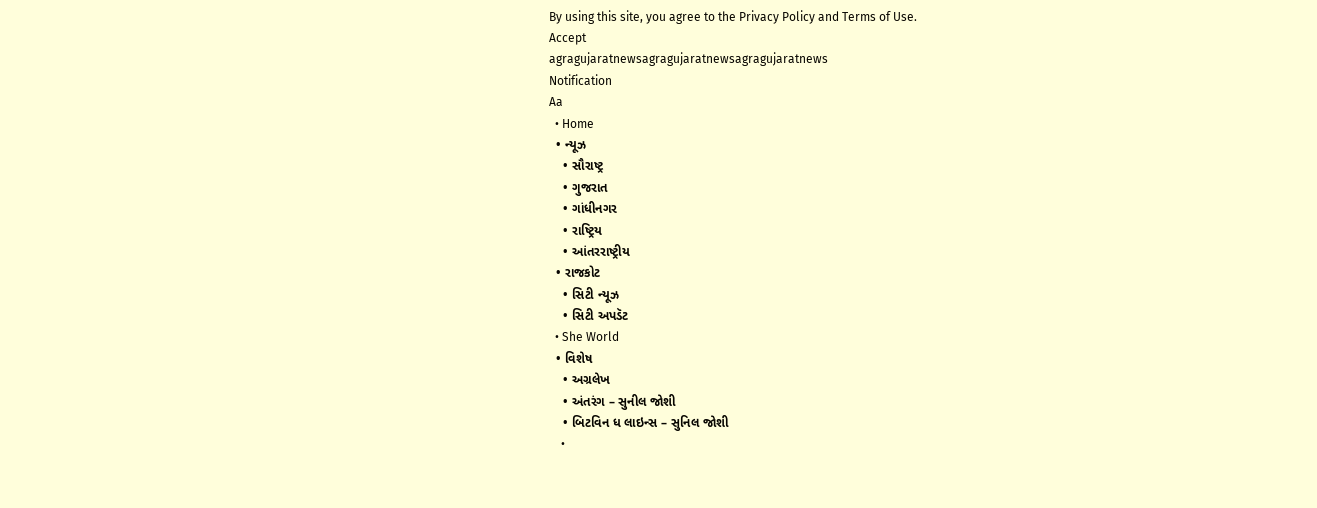By using this site, you agree to the Privacy Policy and Terms of Use.
Accept
agragujaratnewsagragujaratnewsagragujaratnews
Notification
Aa
  • Home
  • ન્યૂઝ
    • સૌરાષ્ટ્ર
    • ગુજરાત
    • ગાંધીનગર
    • રાષ્ટ્રિય
    • આંતરરાષ્ટ્રીય
  • રાજકોટ
    • સિટી ન્યૂઝ
    • સિટી અપડૅટ
  • She World
  • વિશેષ
    • અગ્રલેખ
    • અંતરંગ – સુનીલ જોશી
    • બિટવિન ધ લાઇન્સ – સુનિલ જોશી
    •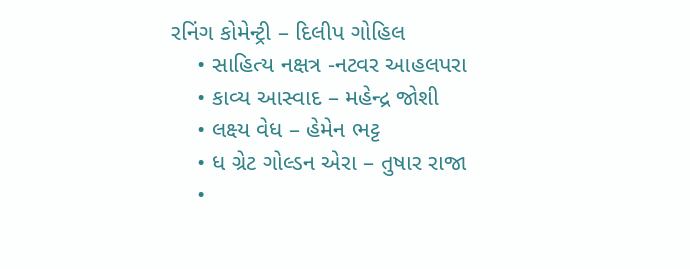રનિંગ કોમેન્ટ્રી – દિલીપ ગોહિલ
    • સાહિત્ય નક્ષત્ર -નટવર આહલપરા
    • કાવ્ય આસ્વાદ – મહેન્દ્ર જોશી
    • લક્ષ્ય વેધ – હેમેન ભટ્ટ
    • ધ ગ્રેટ ગોલ્ડન એરા – તુષાર રાજા
    •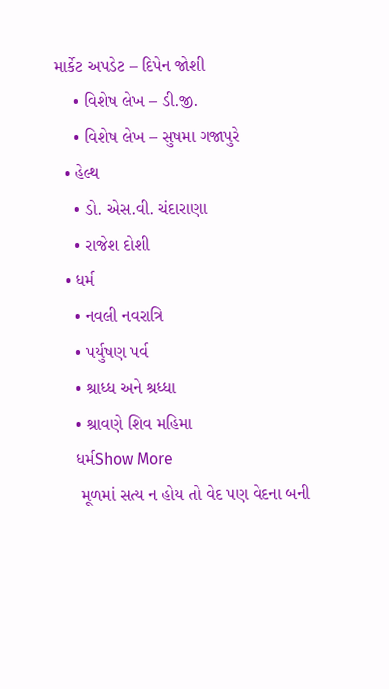માર્કેટ અપડેટ – દિપેન જોશી
    • વિશેષ લેખ – ડી.જી.
    • વિશેષ લેખ – સુષમા ગજાપુરે
  • હેલ્થ
    • ડો. એસ.વી. ચંદારાણા
    • રાજેશ દોશી
  • ધર્મ
    • નવલી નવરાત્રિ
    • પર્યુષણ પર્વ
    • શ્રાધ્ધ અને શ્રધ્ધા
    • શ્રાવણે શિવ મહિમા
    ધર્મShow More
     મૂળમાં સત્ય ન હોય તો વેદ પણ વેદના બની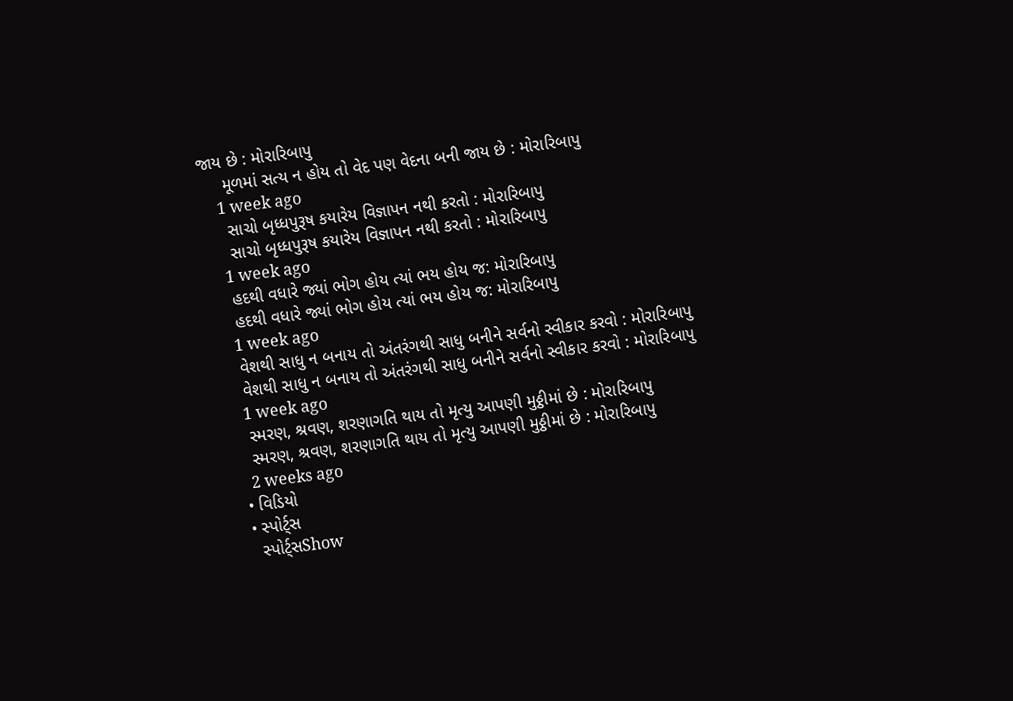જાય છે : મોરારિબાપુ
     મૂળમાં સત્ય ન હોય તો વેદ પણ વેદના બની જાય છે : મોરારિબાપુ
    1 week ago
     સાચો બૃધ્ધપુરૂષ કયારેય વિજ્ઞાપન નથી કરતો : મોરારિબાપુ
     સાચો બૃધ્ધપુરૂષ કયારેય વિજ્ઞાપન નથી કરતો : મોરારિબાપુ
    1 week ago
    હદથી વધારે જ્યાં ભોગ હોય ત્યાં ભય હોય જ: મોરારિબાપુ
    હદથી વધારે જ્યાં ભોગ હોય ત્યાં ભય હોય જ: મોરારિબાપુ
    1 week ago
    વેશથી સાધુ ન બનાય તો અંતરંગથી સાધુ બનીને સર્વનો સ્વીકાર કરવો : મોરારિબાપુ
    વેશથી સાધુ ન બનાય તો અંતરંગથી સાધુ બનીને સર્વનો સ્વીકાર કરવો : મોરારિબાપુ
    1 week ago
    સ્મરણ, શ્રવણ, શરણાગતિ થાય તો મૃત્યુ આપણી મુઠ્ઠીમાં છે : મોરારિબાપુ
    સ્મરણ, શ્રવણ, શરણાગતિ થાય તો મૃત્યુ આપણી મુઠ્ઠીમાં છે : મોરારિબાપુ
    2 weeks ago
  • વિડિયો
  • સ્પોર્ટ્સ
    સ્પોર્ટ્સShow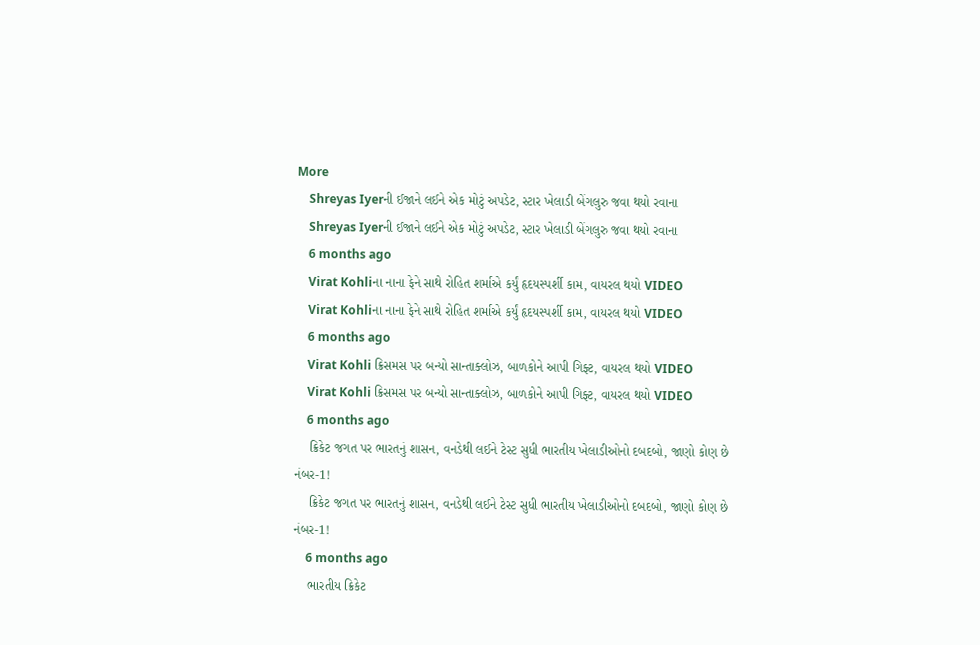More
    Shreyas Iyerની ઈજાને લઈને એક મોટું અપડેટ, સ્ટાર ખેલાડી બેંગલુરુ જવા થયો રવાના
    Shreyas Iyerની ઈજાને લઈને એક મોટું અપડેટ, સ્ટાર ખેલાડી બેંગલુરુ જવા થયો રવાના
    6 months ago
    Virat Kohliના નાના ફેને સાથે રોહિત શર્માએ કર્યું હૃદયસ્પર્શી કામ, વાયરલ થયો VIDEO
    Virat Kohliના નાના ફેને સાથે રોહિત શર્માએ કર્યું હૃદયસ્પર્શી કામ, વાયરલ થયો VIDEO
    6 months ago
    Virat Kohli ક્રિસમસ પર બન્યો સાન્તાક્લોઝ, બાળકોને આપી ગિફ્ટ, વાયરલ થયો VIDEO
    Virat Kohli ક્રિસમસ પર બન્યો સાન્તાક્લોઝ, બાળકોને આપી ગિફ્ટ, વાયરલ થયો VIDEO
    6 months ago
    ક્રિકેટ જગત પર ભારતનું શાસન, વનડેથી લઈને ટેસ્ટ સુધી ભારતીય ખેલાડીઓનો દબદબો, જાણો કોણ છે નંબર-1!
    ક્રિકેટ જગત પર ભારતનું શાસન, વનડેથી લઈને ટેસ્ટ સુધી ભારતીય ખેલાડીઓનો દબદબો, જાણો કોણ છે નંબર-1!
    6 months ago
    ભારતીય ક્રિકેટ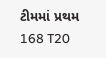ટીમમાં પ્રથમ 168 T20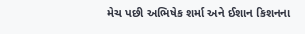મેચ પછી અભિષેક શર્મા અને ઈશાન કિશનના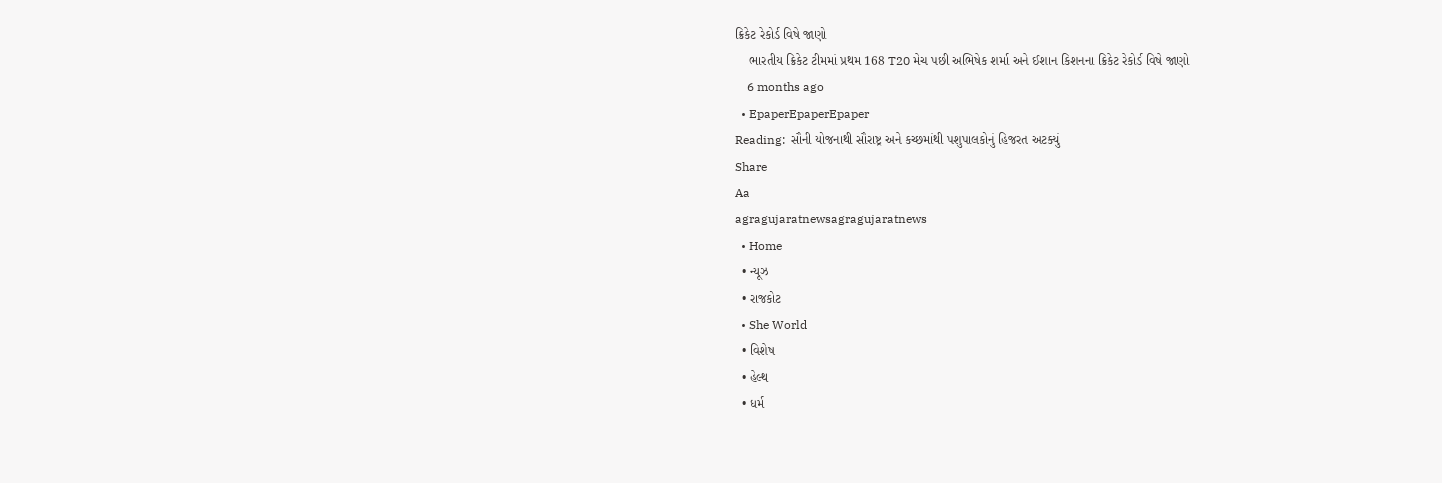ક્રિકેટ રેકોર્ડ વિષે જાણો
    ભારતીય ક્રિકેટ ટીમમાં પ્રથમ 168 T20 મેચ પછી અભિષેક શર્મા અને ઈશાન કિશનના ક્રિકેટ રેકોર્ડ વિષે જાણો
    6 months ago
  • EpaperEpaperEpaper
Reading:  સૌની યોજનાથી સૌરાષ્ટ્ર અને કચ્છમાંથી પશુપાલકોનું હિજરત અટક્યું
Share
Aa
agragujaratnewsagragujaratnews
  • Home
  • ન્યૂઝ
  • રાજકોટ
  • She World
  • વિશેષ
  • હેલ્થ
  • ધર્મ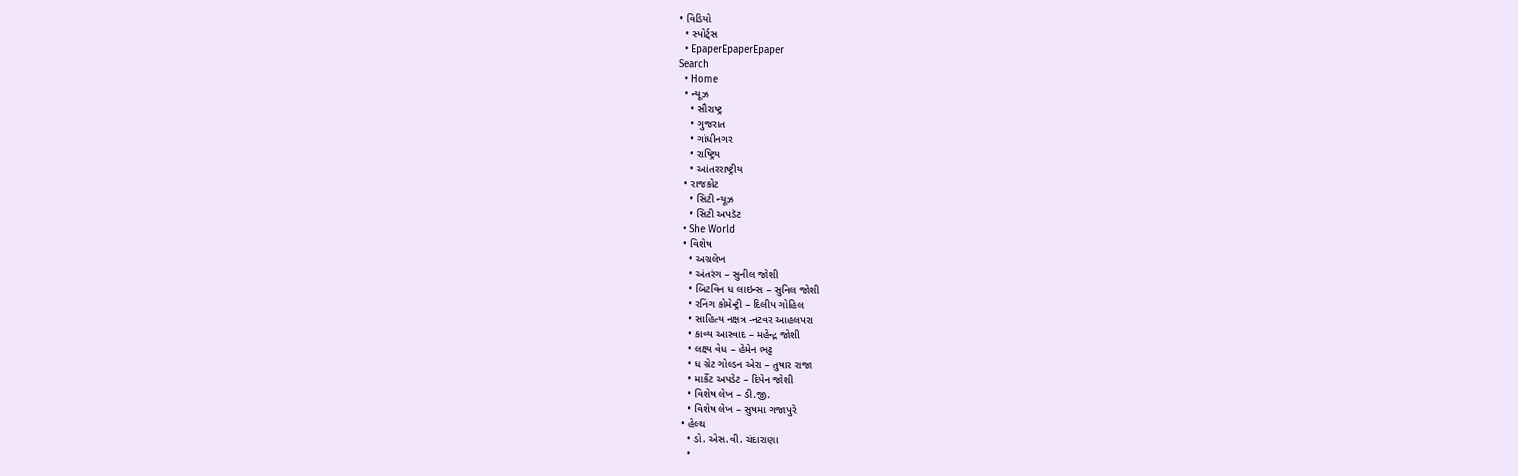• વિડિયો
  • સ્પોર્ટ્સ
  • EpaperEpaperEpaper
Search
  • Home
  • ન્યૂઝ
    • સૌરાષ્ટ્ર
    • ગુજરાત
    • ગાંધીનગર
    • રાષ્ટ્રિય
    • આંતરરાષ્ટ્રીય
  • રાજકોટ
    • સિટી ન્યૂઝ
    • સિટી અપડૅટ
  • She World
  • વિશેષ
    • અગ્રલેખ
    • અંતરંગ – સુનીલ જોશી
    • બિટવિન ધ લાઇન્સ – સુનિલ જોશી
    • રનિંગ કોમેન્ટ્રી – દિલીપ ગોહિલ
    • સાહિત્ય નક્ષત્ર -નટવર આહલપરા
    • કાવ્ય આસ્વાદ – મહેન્દ્ર જોશી
    • લક્ષ્ય વેધ – હેમેન ભટ્ટ
    • ધ ગ્રેટ ગોલ્ડન એરા – તુષાર રાજા
    • માર્કેટ અપડેટ – દિપેન જોશી
    • વિશેષ લેખ – ડી.જી.
    • વિશેષ લેખ – સુષમા ગજાપુરે
  • હેલ્થ
    • ડો. એસ.વી. ચંદારાણા
    •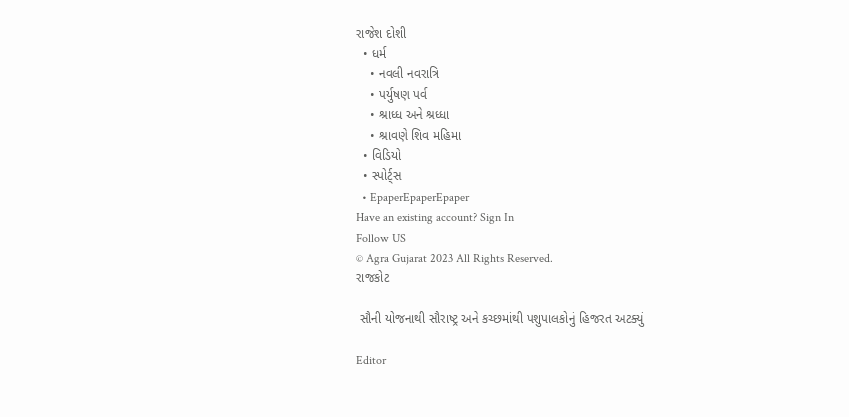રાજેશ દોશી
  • ધર્મ
    • નવલી નવરાત્રિ
    • પર્યુષણ પર્વ
    • શ્રાધ્ધ અને શ્રધ્ધા
    • શ્રાવણે શિવ મહિમા
  • વિડિયો
  • સ્પોર્ટ્સ
  • EpaperEpaperEpaper
Have an existing account? Sign In
Follow US
© Agra Gujarat 2023 All Rights Reserved.
રાજકોટ

 સૌની યોજનાથી સૌરાષ્ટ્ર અને કચ્છમાંથી પશુપાલકોનું હિજરત અટક્યું

Editor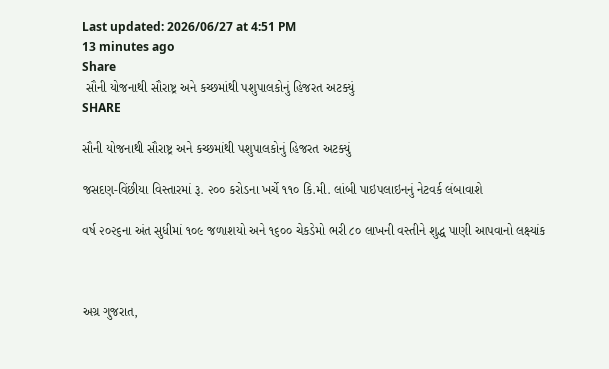Last updated: 2026/06/27 at 4:51 PM
13 minutes ago
Share
 સૌની યોજનાથી સૌરાષ્ટ્ર અને કચ્છમાંથી પશુપાલકોનું હિજરત અટક્યું
SHARE

સૌની યોજનાથી સૌરાષ્ટ્ર અને કચ્છમાંથી પશુપાલકોનું હિજરત અટક્યું

જસદણ-વિંછીયા વિસ્તારમાં રૂ. ૨૦૦ કરોડના ખર્ચે ૧૧૦ કિ.મી. લાંબી પાઇપલાઇનનું નેટવર્ક લંબાવાશે

વર્ષ ૨૦૨૬ના અંત સુધીમાં ૧૦૯ જળાશયો અને ૧૬૦૦ ચેકડેમો ભરી ૮૦ લાખની વસ્તીને શુદ્ધ પાણી આપવાનો લક્ષ્યાંક



અગ્ર ગુજરાત,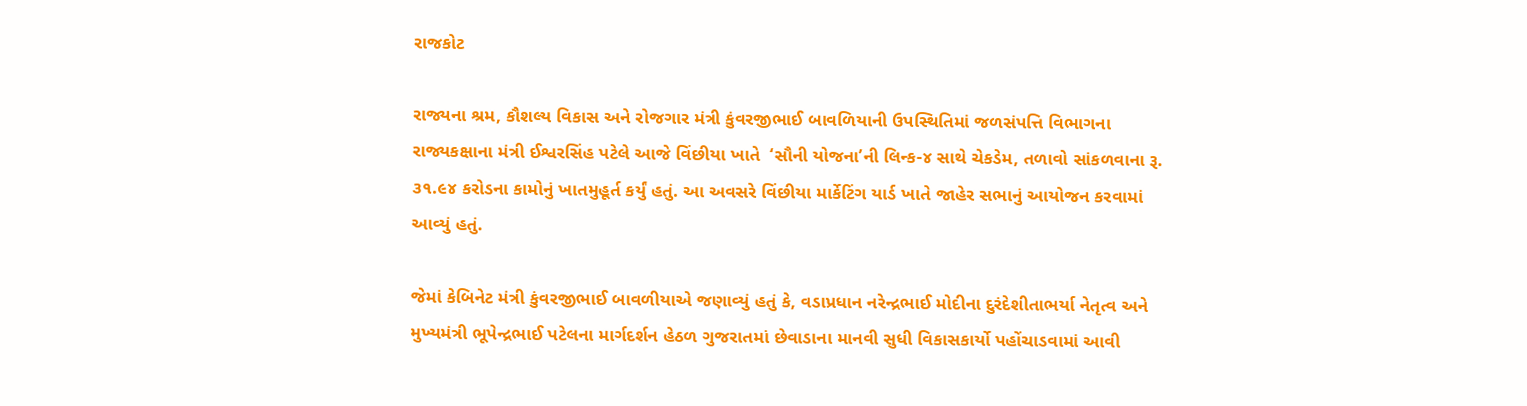રાજકોટ

રાજ્યના શ્રમ, કૌશલ્ય વિકાસ અને રોજગાર મંત્રી કુંવરજીભાઈ બાવળિયાની ઉપસ્થિતિમાં જળસંપત્તિ વિભાગના રાજ્યકક્ષાના મંત્રી ઈશ્વરસિંહ પટેલે આજે વિંછીયા ખાતે  ‘સૌની યોજના’ની લિન્ક-૪ સાથે ચેકડેમ, તળાવો સાંકળવાના રૂ. ૩૧.૯૪ કરોડના કામોનું ખાતમુહૂર્ત કર્યું હતું. આ અવસરે વિંછીયા માર્કેટિંગ યાર્ડ ખાતે જાહેર સભાનું આયોજન કરવામાં આવ્યું હતું.

જેમાં કેબિનેટ મંત્રી કુંવરજીભાઈ બાવળીયાએ જણાવ્યું હતું કે, વડાપ્રધાન નરેન્દ્રભાઈ મોદીના દુરંદેશીતાભર્યા નેતૃત્વ અને મુખ્યમંત્રી ભૂપેન્દ્રભાઈ પટેલના માર્ગદર્શન હેઠળ ગુજરાતમાં છેવાડાના માનવી સુધી વિકાસકાર્યો પહોંચાડવામાં આવી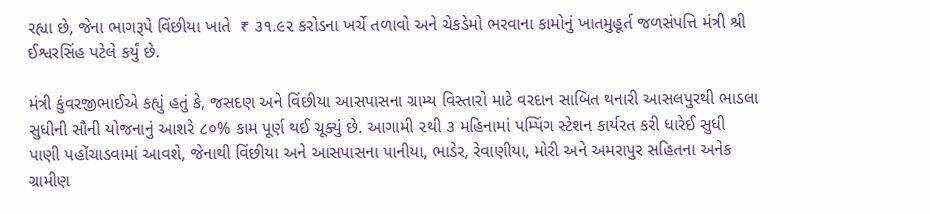રહ્યા છે, જેના ભાગરૂપે વિંછીયા ખાતે  ₹ ૩૧.૯૨ કરોડના ખર્ચે તળાવો અને ચેકડેમો ભરવાના કામોનું ખાતમુહૂર્ત જળસંપત્તિ મંત્રી શ્રી ઈશ્વરસિંહ પટેલે કર્યું છે.

મંત્રી કુંવરજીભાઈએ કહ્યું હતું કે, જસદણ અને વિંછીયા આસપાસના ગ્રામ્ય વિસ્તારો માટે વરદાન સાબિત થનારી આસલપુરથી ભાડલા સુધીની સૌની યોજનાનું આશરે ૮૦% કામ પૂર્ણ થઈ ચૂક્યું છે. આગામી ૨થી ૩ મહિનામાં પમ્પિંગ સ્ટેશન કાર્યરત કરી ધારેઈ સુધી પાણી પહોંચાડવામાં આવશે, જેનાથી વિંછીયા અને આસપાસના પાનીયા, ભાડેર, રેવાણીયા, મોરી અને અમરાપુર સહિતના અનેક ગ્રામીણ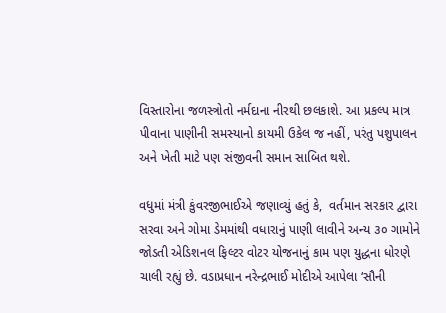વિસ્તારોના જળસ્ત્રોતો નર્મદાના નીરથી છલકાશે. આ પ્રકલ્પ માત્ર પીવાના પાણીની સમસ્યાનો કાયમી ઉકેલ જ નહીં, પરંતુ પશુપાલન અને ખેતી માટે પણ સંજીવની સમાન સાબિત થશે.

વધુમાં મંત્રી કુંવરજીભાઈએ જણાવ્યું હતું કે,  વર્તમાન સરકાર દ્વારા સરવા અને ગોમા ડેમમાંથી વધારાનું પાણી લાવીને અન્ય ૩૦ ગામોને જોડતી એડિશનલ ફિલ્ટર વોટર યોજનાનું કામ પણ યુદ્ધના ધોરણે ચાલી રહ્યું છે. વડાપ્રધાન નરેન્દ્રભાઈ મોદીએ આપેલા ‘સૌની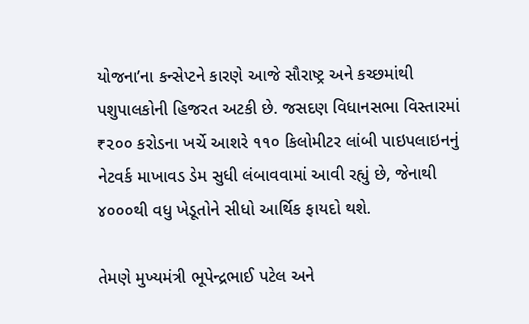યોજના’ના કન્સેપ્ટને કારણે આજે સૌરાષ્ટ્ર અને કચ્છમાંથી પશુપાલકોની હિજરત અટકી છે. જસદણ વિધાનસભા વિસ્તારમાં ₹૨૦૦ કરોડના ખર્ચે આશરે ૧૧૦ કિલોમીટર લાંબી પાઇપલાઇનનું નેટવર્ક માખાવડ ડેમ સુધી લંબાવવામાં આવી રહ્યું છે, જેનાથી ૪૦૦૦થી વધુ ખેડૂતોને સીધો આર્થિક ફાયદો થશે.

તેમણે મુખ્યમંત્રી ભૂપેન્દ્રભાઈ પટેલ અને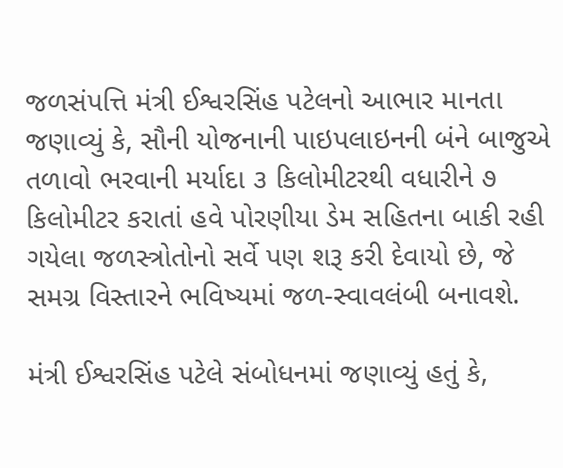જળસંપત્તિ મંત્રી ઈશ્વરસિંહ પટેલનો આભાર માનતા જણાવ્યું કે, સૌની યોજનાની પાઇપલાઇનની બંને બાજુએ તળાવો ભરવાની મર્યાદા ૩ કિલોમીટરથી વધારીને ૭ કિલોમીટર કરાતાં હવે પોરણીયા ડેમ સહિતના બાકી રહી ગયેલા જળસ્ત્રોતોનો સર્વે પણ શરૂ કરી દેવાયો છે, જે સમગ્ર વિસ્તારને ભવિષ્યમાં જળ-સ્વાવલંબી બનાવશે.

મંત્રી ઈશ્વરસિંહ પટેલે સંબોધનમાં જણાવ્યું હતું કે,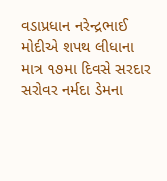વડાપ્રધાન નરેન્દ્રભાઈ મોદીએ શપથ લીધાના માત્ર ૧૭મા દિવસે સરદાર સરોવર નર્મદા ડેમના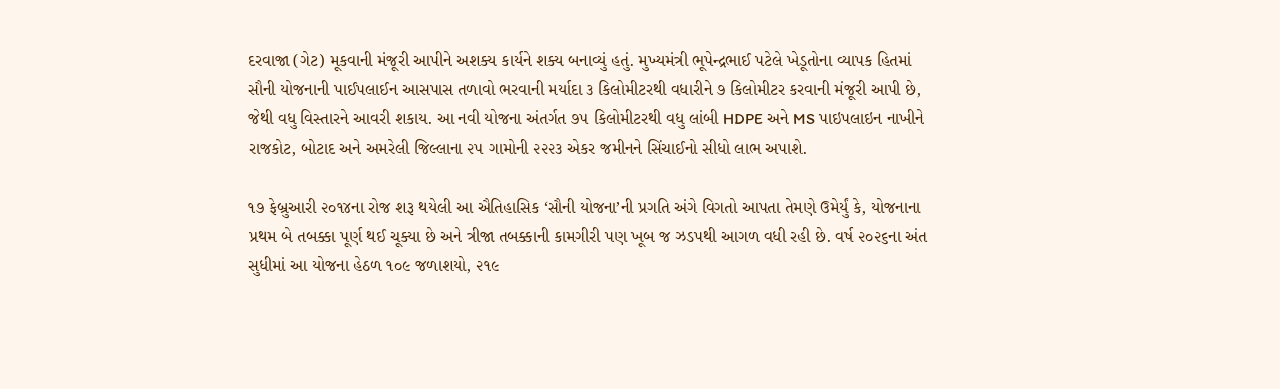દરવાજા (ગેટ) મૂકવાની મંજૂરી આપીને અશક્ય કાર્યને શક્ય બનાવ્યું હતું. મુખ્યમંત્રી ભૂપેન્દ્રભાઈ પટેલે ખેડૂતોના વ્યાપક હિતમાં સૌની યોજનાની પાઈપલાઈન આસપાસ તળાવો ભરવાની મર્યાદા ૩ કિલોમીટરથી વધારીને ૭ કિલોમીટર કરવાની મંજૂરી આપી છે, જેથી વધુ વિસ્તારને આવરી શકાય. આ નવી યોજના અંતર્ગત ૭૫ કિલોમીટરથી વધુ લાંબી HDPE અને MS પાઇપલાઇન નાખીને રાજકોટ, બોટાદ અને અમરેલી જિલ્લાના ૨૫ ગામોની ૨૨૨૩ એકર જમીનને સિંચાઈનો સીધો લાભ અપાશે.

૧૭ ફેબ્રુઆરી ૨૦૧૪ના રોજ શરૂ થયેલી આ ઐતિહાસિક ‘સૌની યોજના’ની પ્રગતિ અંગે વિગતો આપતા તેમણે ઉમેર્યું કે, યોજનાના પ્રથમ બે તબક્કા પૂર્ણ થઈ ચૂક્યા છે અને ત્રીજા તબક્કાની કામગીરી પણ ખૂબ જ ઝડપથી આગળ વધી રહી છે. વર્ષ ૨૦૨૬ના અંત સુધીમાં આ યોજના હેઠળ ૧૦૯ જળાશયો, ૨૧૯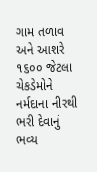ગામ તળાવ અને આશરે ૧૬૦૦ જેટલા ચેકડેમોને નર્મદાના નીરથી ભરી દેવાનું ભવ્ય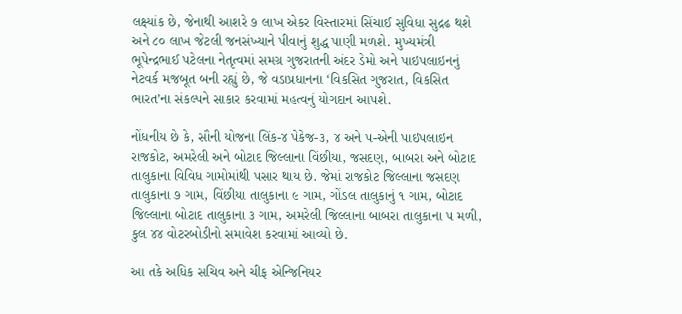લક્ષ્યાંક છે, જેનાથી આશરે ૭ લાખ એકર વિસ્તારમાં સિંચાઈ સુવિધા સુદ્રઢ થશે અને ૮૦ લાખ જેટલી જનસંખ્યાને પીવાનું શુદ્ધ પાણી મળશે. મુખ્યમંત્રી ભૂપેન્દ્રભાઈ પટેલના નેતૃત્વમાં સમગ્ર ગુજરાતની અંદર ડેમો અને પાઇપલાઇનનું નેટવર્ક મજબૂત બની રહ્યું છે, જે વડાપ્રધાનના ‘વિકસિત ગુજરાત, વિકસિત ભારત’ના સંકલ્પને સાકાર કરવામાં મહત્વનું યોગદાન આપશે.

નોંધનીય છે કે, સૌની યોજના લિંક-૪ પેકેજ-૩, ૪ અને ૫-એની પાઇપલાઇન રાજકોટ, અમરેલી અને બોટાદ જિલ્લાના વિંછીયા, જસદણ, બાબરા અને બોટાદ તાલુકાના વિવિધ ગામોમાંથી પસાર થાય છે. જેમાં રાજકોટ જિલ્લાના જસદણ તાલુકાના ૭ ગામ, વિંછીયા તાલુકાના ૯ ગામ, ગોંડલ તાલુકાનું ૧ ગામ, બોટાદ જિલ્લાના બોટાદ તાલુકાના ૩ ગામ, અમરેલી જિલ્લાના બાબરા તાલુકાના ૫ મળી, કુલ ૪૪ વોટરબોડીનો સમાવેશ કરવામાં આવ્યો છે.

આ તકે અધિક સચિવ અને ચીફ એન્જિનિયર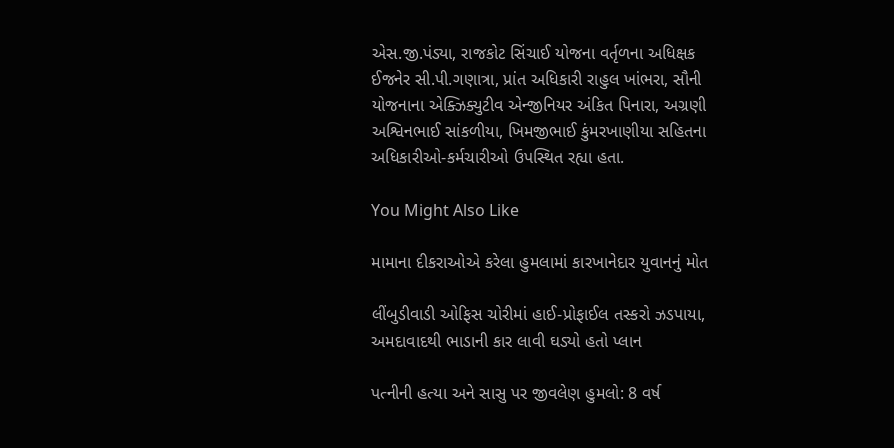એસ.જી.પંડ્યા, રાજકોટ સિંચાઈ યોજના વર્તૃળના અધિક્ષક ઈજનેર સી.પી.ગણાત્રા, પ્રાંત અધિકારી રાહુલ ખાંભરા, સૌની યોજનાના એક્ઝિક્યુટીવ એન્જીનિયર અંકિત પિનારા, અગ્રણી અશ્વિનભાઈ સાંકળીયા, ખિમજીભાઈ કુંમરખાણીયા સહિતના અધિકારીઓ-કર્મચારીઓ ઉપસ્થિત રહ્યા હતા.

You Might Also Like

મામાના દીકરાઓએ કરેલા હુમલામાં કારખાનેદાર યુવાનનું મોત

લીંબુડીવાડી ઓફિસ ચોરીમાં હાઈ-પ્રોફાઈલ તસ્કરો ઝડપાયા, અમદાવાદથી ભાડાની કાર લાવી ઘડ્યો હતો પ્લાન

પત્નીની હત્યા અને સાસુ પર જીવલેણ હુમલો: 8 વર્ષ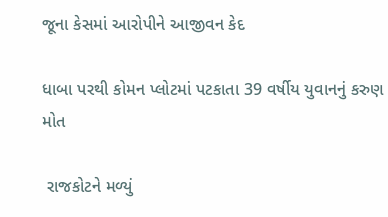જૂના કેસમાં આરોપીને આજીવન કેદ

ધાબા પરથી કોમન પ્લોટમાં પટકાતા 39 વર્ષીય યુવાનનું કરુણ મોત

 રાજકોટને મળ્યું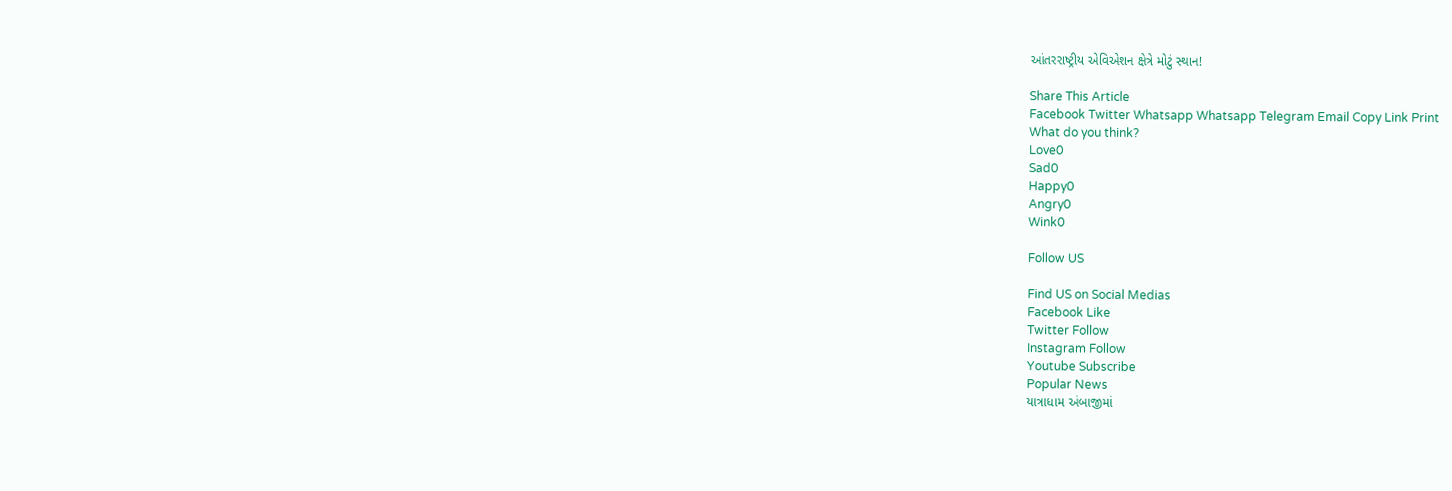આંતરરાષ્ટ્રીય એવિએશન ક્ષેત્રે મોટું સ્થાન!

Share This Article
Facebook Twitter Whatsapp Whatsapp Telegram Email Copy Link Print
What do you think?
Love0
Sad0
Happy0
Angry0
Wink0

Follow US

Find US on Social Medias
Facebook Like
Twitter Follow
Instagram Follow
Youtube Subscribe
Popular News
યાત્રાધામ અંબાજીમાં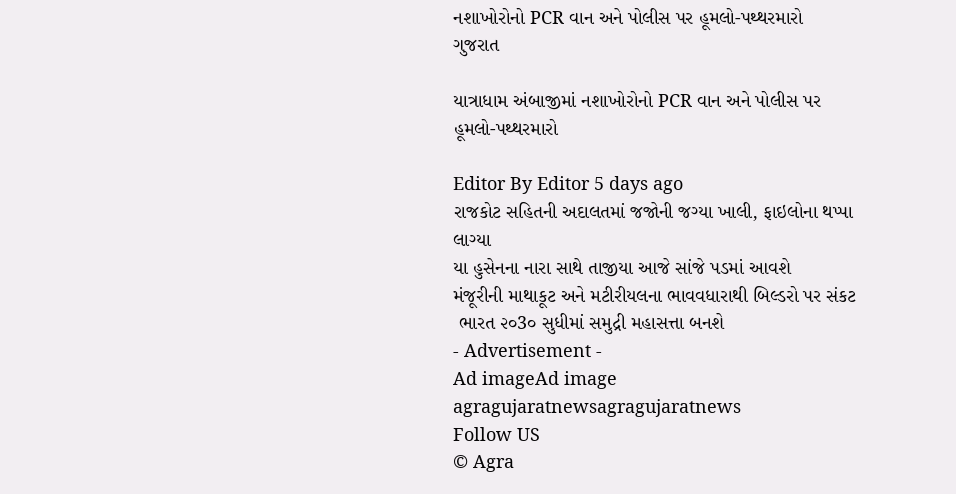નશાખોરોનો PCR વાન અને પોલીસ પર હૂમલો-પથ્થરમારો
ગુજરાત

યાત્રાધામ અંબાજીમાં નશાખોરોનો PCR વાન અને પોલીસ પર હૂમલો-પથ્થરમારો

Editor By Editor 5 days ago
રાજકોટ સહિતની અદાલતમાં જજોની જગ્યા ખાલી, ફાઇલોના થપ્પા લાગ્યા
યા હુસેનના નારા સાથે તાજીયા આજે સાંજે પડમાં આવશે
મંજૂરીની માથાકૂટ અને મટીરીયલના ભાવવધારાથી બિલ્ડરો પર સંકટ
 ભારત ૨૦3૦ સુધીમાં સમુદ્રી મહાસત્તા બનશે
- Advertisement -
Ad imageAd image
agragujaratnewsagragujaratnews
Follow US
© Agra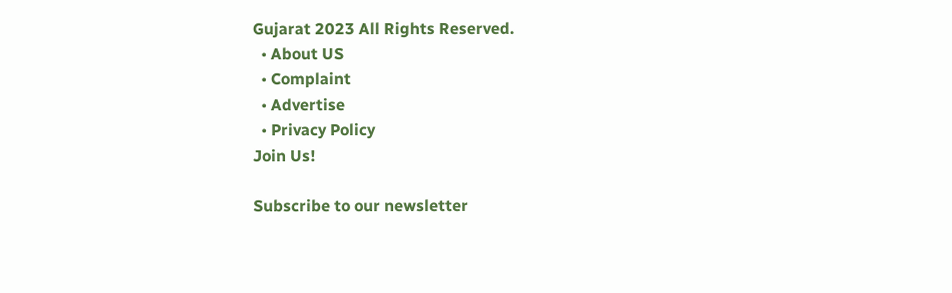Gujarat 2023 All Rights Reserved.
  • About US
  • Complaint
  • Advertise
  • Privacy Policy
Join Us!

Subscribe to our newsletter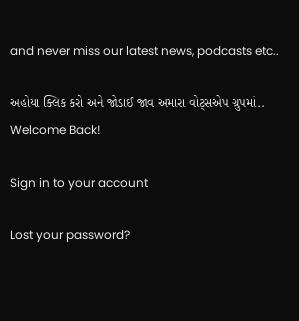and never miss our latest news, podcasts etc..

અહોયા ક્લિક કરો અને જોડાઈ જાવ અમારા વોટ્સએપ ગ્રુપમાં..
Welcome Back!

Sign in to your account

Lost your password?